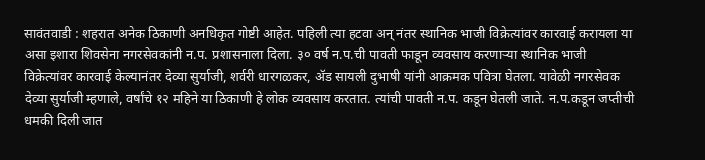सावंतवाडी : शहरात अनेक ठिकाणी अनधिकृत गोष्टी आहेत. पहिली त्या हटवा अन् नंतर स्थानिक भाजी विक्रेत्यांवर कारवाई करायला या असा इशारा शिवसेना नगरसेवकांनी न.प. प्रशासनाला दिला. ३० वर्ष न.प.ची पावती फाडून व्यवसाय करणाऱ्या स्थानिक भाजी विक्रेत्यांवर कारवाई केल्यानंतर देव्या सुर्याजी, शर्वरी धारगळकर, ॲड सायली दुभाषी यांनी आक्रमक पवित्रा घेतला. यावेळी नगरसेवक देव्या सुर्याजी म्हणाले, वर्षांचे १२ महिने या ठिकाणी हे लोक व्यवसाय करतात. त्यांची पावती न.प. कडून घेतली जाते. न.प.कडून जप्तीची धमकी दिली जात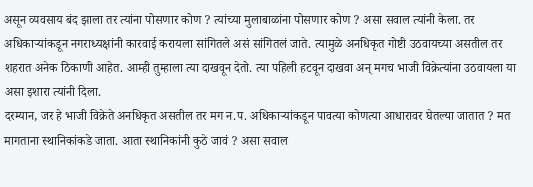असून व्यवसाय बंद झाला तर त्यांना पोसणार कोण ? त्यांच्या मुलाबाळांना पोसणार कोण ? असा सवाल त्यांनी केला. तर अधिकाऱ्यांकडून नगराध्यक्षांनी कारवाई करायला सांगितले असं सांगितलं जाते. त्यामुळे अनधिकृत गोष्टी उठवायच्या असतील तर शहरात अनेक ठिकाणी आहेत. आम्ही तुम्हाला त्या दाखवून देतो. त्या पहिली हटवून दाखवा अन् मगच भाजी विक्रेत्यांना उठवायला या असा इशारा त्यांनी दिला.
दरम्यान, जर हे भाजी विक्रेते अनधिकृत असतील तर मग न.प. अधिकाऱ्यांकडून पावत्या कोणत्या आधारावर घेतल्या जातात ? मत मागताना स्थानिकांकडे जाता. आता स्थानिकांनी कुठे जावं ? असा सवाल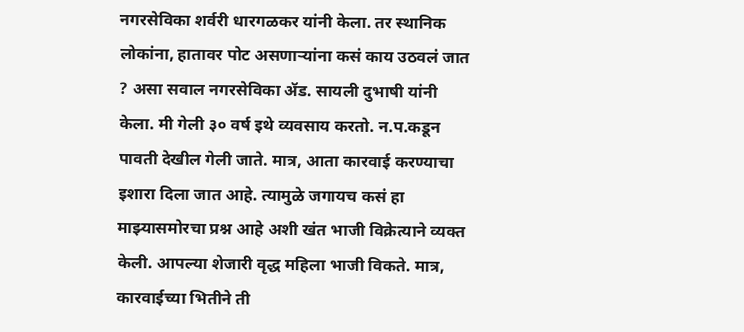नगरसेविका शर्वरी धारगळकर यांनी केला. तर स्थानिक लोकांना, हातावर पोट असणाऱ्यांना कसं काय उठवलं जात ? असा सवाल नगरसेविका ॲड. सायली दुभाषी यांनी केला. मी गेली ३० वर्ष इथे व्यवसाय करतो. न.प.कडून पावती देखील गेली जाते. मात्र, आता कारवाई करण्याचा इशारा दिला जात आहे. त्यामुळे जगायच कसं हा माझ्यासमोरचा प्रश्न आहे अशी खंत भाजी विक्रेत्याने व्यक्त केली. आपल्या शेजारी वृद्ध महिला भाजी विकते. मात्र, कारवाईच्या भितीने ती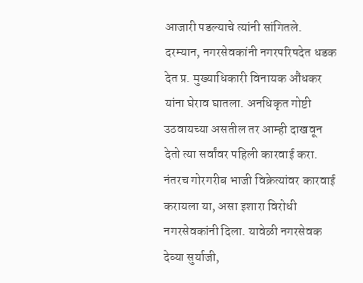आजारी पडल्याचे त्यांनी सांगितले.
दरम्यान, नगरसेवकांनी नगरपरिषदेत धडक देत प्र. मुख्याधिकारी विनायक औंधकर यांना घेराव घातला. अनधिकृत गोष्टी उठवायच्या असतील तर आम्ही दाखवून देतो त्या सर्वांवर पहिली कारवाई करा. नंतरच गोरगरीब भाजी विक्रेत्यांवर कारवाई करायला या, असा इशारा विरोधी नगरसेवकांनी दिला. यावेळी नगरसेवक देव्या सुर्याजी,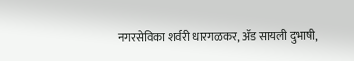नगरसेविका शर्वरी धारगळकर, ॲड सायली दुभाषी,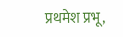प्रथमेश प्रभू,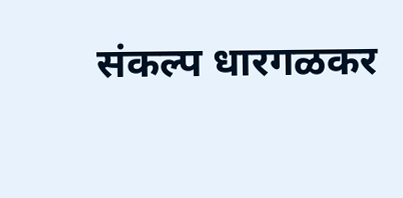संकल्प धारगळकर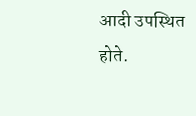आदी उपस्थित होते.